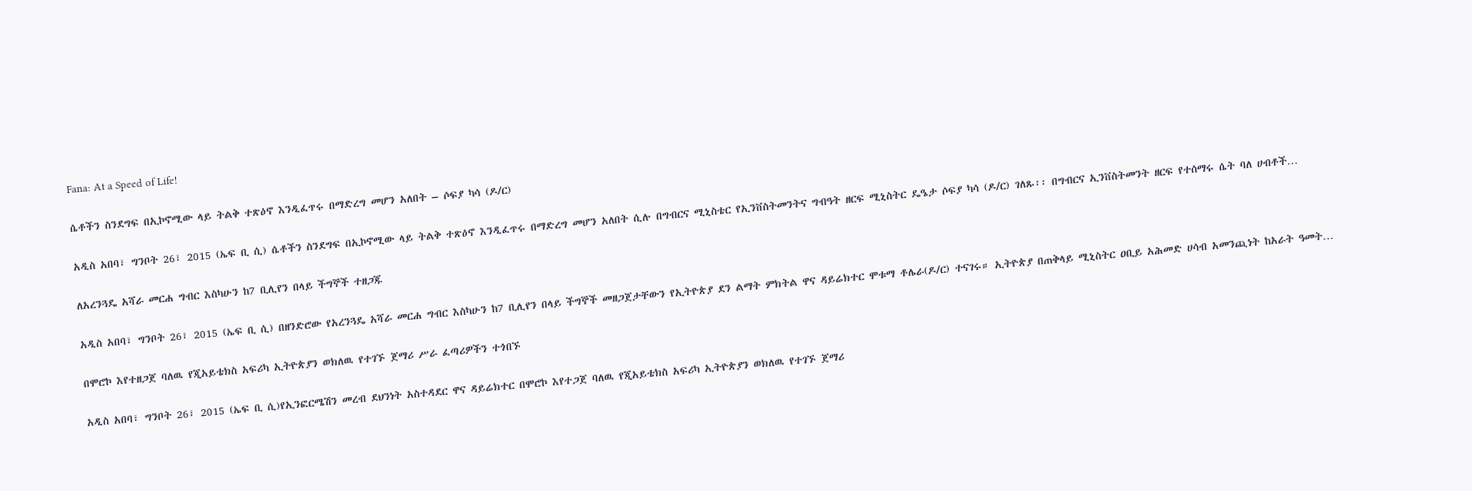Fana: At a Speed of Life!

ሴቶችን ስንደግፍ በኢኮኖሚው ላይ ትልቅ ተጽዕኖ እንዲፈጥሩ በማድረግ መሆን አለበት – ሶፍያ ካሳ (ዶ/ር)

አዲስ አበባ፣ ግንቦት 26፣ 2015 (ኤፍ ቢ ሲ) ሴቶችን ስንደግፍ በኢኮኖሚው ላይ ትልቅ ተጽዕኖ እንዲፈጥሩ በማድረግ መሆን አለበት ሲሉ በግብርና ሚኒስቴር የኢንቨስትመንትና ግብዓት ዘርፍ ሚኒስትር ዴዔታ ሶፍያ ካሳ (ዶ/ር) ገለጹ፡፡ በግብርና ኢንቨስትመንት ዘርፍ የተሰማሩ ሴት ባለ ሀብቶች…

ለአረንጓዴ አሻራ መርሐ ግብር እስካሁን ከ7 ቢሊየን በላይ ችግኞች ተዘጋጁ

አዲስ አበባ፣ ግንቦት 26፣ 2015 (ኤፍ ቢ ሲ) በዘንድሮው የአረንጓዴ አሻራ መርሐ ግብር እስካሁን ከ7 ቢሊየን በላይ ችግኞች መዘጋጀታቸውን የኢትዮጵያ ደን ልማት ምክትል ዋና ዳይሬክተር ሞቱማ ቶሌራ(ዶ/ር) ተናገሩ። ኢትዮጵያ በጠቅላይ ሚኒስትር ዐቢይ አሕመድ ሀሳብ አመንጪነት ከአራት ዓመት…

በሞሮኮ እየተዘጋጀ ባለዉ የጂአይቴክስ አፍሪካ ኢትዮጵያን ወክለዉ የተገኙ ጀማሪ ሥራ ፈጣሪዎችን ተጎበኙ

አዲስ አበባ፣ ግንቦት 26፣ 2015 (ኤፍ ቢ ሲ)የኢንፎርሜሽን መረብ ደህንነት አስተዳደር ዋና ዳይሬክተር በሞሮኮ እየተጋጀ ባለዉ የጂአይቴክስ አፍሪካ ኢትዮጵያን ወክለዉ የተገኙ ጀማሪ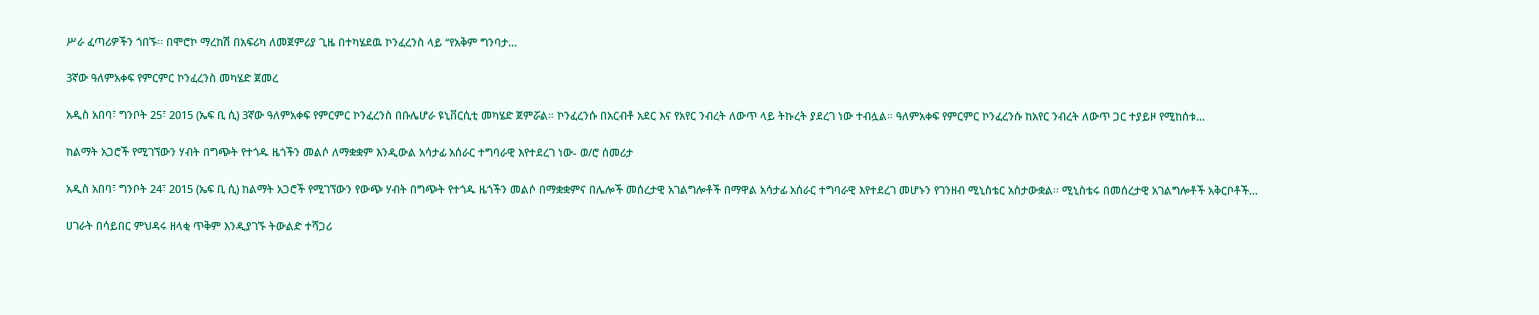ሥራ ፈጣሪዎችን ጎበኙ፡፡ በሞሮኮ ማረከሽ በአፍሪካ ለመጀምሪያ ጊዜ በተካሄደዉ ኮንፈረንስ ላይ ‘‘የአቅም ግንባታ…

3ኛው ዓለምአቀፍ የምርምር ኮንፈረንስ መካሄድ ጀመረ

አዲስ አበባ፣ ግንቦት 25፣ 2015 (ኤፍ ቢ ሲ) 3ኛው ዓለምአቀፍ የምርምር ኮንፈረንስ በቡሌሆራ ዩኒቨርሲቲ መካሄድ ጀምሯል። ኮንፈረንሱ በአርብቶ አደር እና የአየር ንብረት ለውጥ ላይ ትኩረት ያደረገ ነው ተብሏል። ዓለምአቀፍ የምርምር ኮንፈረንሱ ከአየር ንብረት ለውጥ ጋር ተያይዞ የሚከሰቱ…

ከልማት አጋሮች የሚገኘውን ሃብት በግጭት የተጎዱ ዜጎችን መልሶ ለማቋቋም እንዲውል አሳታፊ አሰራር ተግባራዊ እየተደረገ ነው- ወ/ሮ ሰመሪታ

አዲስ አበባ፣ ግንቦት 24፣ 2015 (ኤፍ ቢ ሲ) ከልማት አጋሮች የሚገኘውን የውጭ ሃብት በግጭት የተጎዱ ዜጎችን መልሶ በማቋቋምና በሌሎች መሰረታዊ አገልግሎቶች በማዋል አሳታፊ አሰራር ተግባራዊ እየተደረገ መሆኑን የገንዘብ ሚኒስቴር አስታውቋል፡፡ ሚኒስቴሩ በመሰረታዊ አገልግሎቶች አቅርቦቶች…

ሀገራት በሳይበር ምህዳሩ ዘላቂ ጥቅም እንዲያገኙ ትውልድ ተሻጋሪ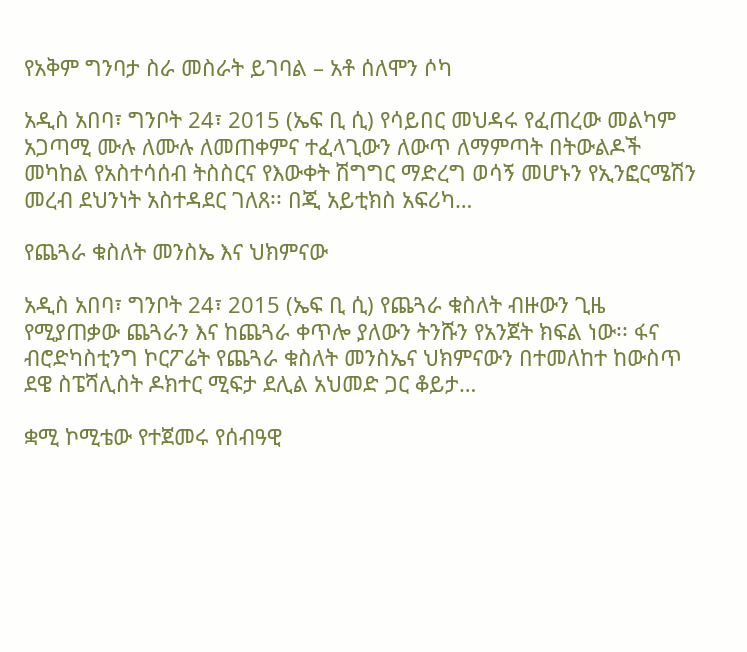የአቅም ግንባታ ስራ መስራት ይገባል – አቶ ሰለሞን ሶካ

አዲስ አበባ፣ ግንቦት 24፣ 2015 (ኤፍ ቢ ሲ) የሳይበር መህዳሩ የፈጠረው መልካም አጋጣሚ ሙሉ ለሙሉ ለመጠቀምና ተፈላጊውን ለውጥ ለማምጣት በትውልዶች መካከል የአስተሳሰብ ትስስርና የእውቀት ሽግግር ማድረግ ወሳኝ መሆኑን የኢንፎርሜሽን መረብ ደህንነት አስተዳደር ገለጸ፡፡ በጂ አይቲክስ አፍሪካ…

የጨጓራ ቁስለት መንስኤ እና ህክምናው

አዲስ አበባ፣ ግንቦት 24፣ 2015 (ኤፍ ቢ ሲ) የጨጓራ ቁስለት ብዙውን ጊዜ የሚያጠቃው ጨጓራን እና ከጨጓራ ቀጥሎ ያለውን ትንሹን የአንጀት ክፍል ነው፡፡ ፋና ብሮድካስቲንግ ኮርፖሬት የጨጓራ ቁስለት መንስኤና ህክምናውን በተመለከተ ከውስጥ ደዌ ስፔሻሊስት ዶክተር ሚፍታ ደሊል አህመድ ጋር ቆይታ…

ቋሚ ኮሚቴው የተጀመሩ የሰብዓዊ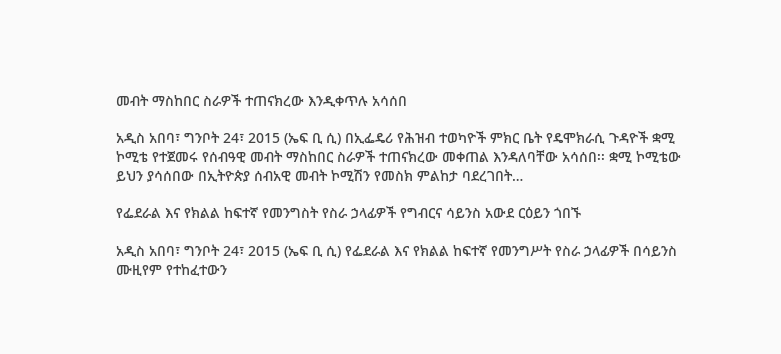መብት ማስከበር ስራዎች ተጠናክረው እንዲቀጥሉ አሳሰበ

አዲስ አበባ፣ ግንቦት 24፣ 2015 (ኤፍ ቢ ሲ) በኢፌዴሪ የሕዝብ ተወካዮች ምክር ቤት የዴሞክራሲ ጉዳዮች ቋሚ ኮሚቴ የተጀመሩ የሰብዓዊ መብት ማስከበር ስራዎች ተጠናክረው መቀጠል እንዳለባቸው አሳሰበ፡፡ ቋሚ ኮሚቴው ይህን ያሳሰበው በኢትዮጵያ ሰብአዊ መብት ኮሚሽን የመስክ ምልከታ ባደረገበት…

የፌደራል እና የክልል ከፍተኛ የመንግስት የስራ ኃላፊዎች የግብርና ሳይንስ አውደ ርዕይን ጎበኙ

አዲስ አበባ፣ ግንቦት 24፣ 2015 (ኤፍ ቢ ሲ) የፌደራል እና የክልል ከፍተኛ የመንግሥት የስራ ኃላፊዎች በሳይንስ ሙዚየም የተከፈተውን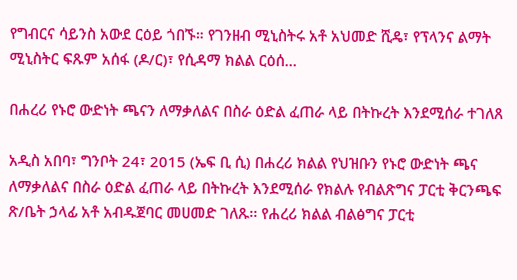የግብርና ሳይንስ አውደ ርዕይ ጎበኙ። የገንዘብ ሚኒስትሩ አቶ አህመድ ሺዴ፣ የፕላንና ልማት ሚኒስትር ፍጹም አሰፋ (ዶ/ር)፣ የሲዳማ ክልል ርዕሰ…

በሐረሪ የኑሮ ውድነት ጫናን ለማቃለልና በስራ ዕድል ፈጠራ ላይ በትኩረት እንደሚሰራ ተገለጸ

አዲስ አበባ፣ ግንቦት 24፣ 2015 (ኤፍ ቢ ሲ) በሐረሪ ክልል የህዝቡን የኑሮ ውድነት ጫና ለማቃለልና በስራ ዕድል ፈጠራ ላይ በትኩረት እንደሚሰራ የክልሉ የብልጽግና ፓርቲ ቅርንጫፍ ጽ/ቤት ኃላፊ አቶ አብዱጀባር መሀመድ ገለጹ፡፡ የሐረሪ ክልል ብልፅግና ፓርቲ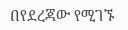በየደረጃው የሚገኙ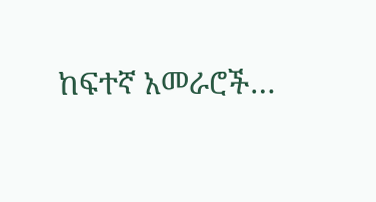ከፍተኛ አመራሮች…